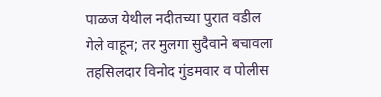पाळज येथील नदीतच्या पुरात वडील गेले वाहून; तर मुलगा सुदैवाने बचावला
तहसिलदार विनोद गुंडमवार व पोलीस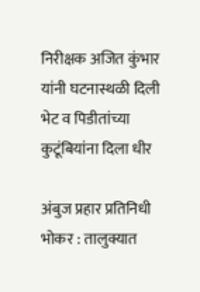निरीक्षक अजित कुंभार यांनी घटनास्थळी दिली भेट व पिडीतांच्या कुटूंबियांना दिला धीर

अंबुज प्रहार प्रतिनिधी
भोकर : तालुक्यात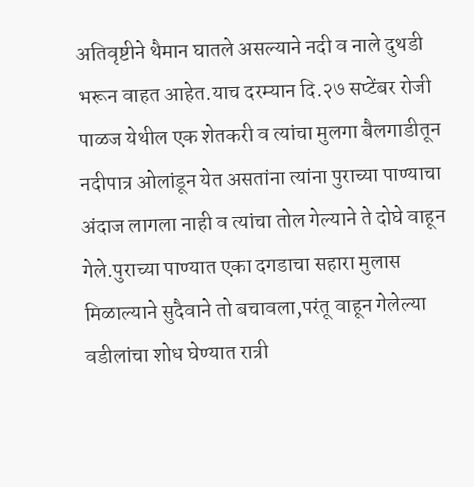अतिवृष्टीने थैमान घातले असल्याने नदी व नाले दुथडी भरून वाहत आहेत.याच दरम्यान दि.२७ सप्टेंबर रोजी पाळज येथील एक शेतकरी व त्यांचा मुलगा बैलगाडीतून नदीपात्र ओलांडून येत असतांना त्यांना पुराच्या पाण्याचा अंदाज लागला नाही व त्यांचा तोल गेल्याने ते दोघे वाहून गेले.पुराच्या पाण्यात एका दगडाचा सहारा मुलास मिळाल्याने सुदैवाने तो बचावला,परंतू वाहून गेलेल्या वडीलांचा शोध घेण्यात रात्री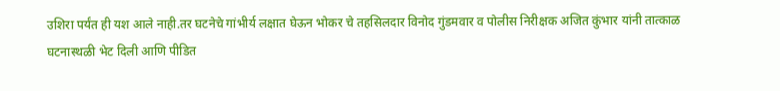उशिरा पर्यंत ही यश आले नाही.तर घटनेचे गांभीर्य लक्षात घेऊन भोकर चे तहसिलदार विनोद गुंडमवार व पोलीस निरीक्षक अजित कुंभार यांनी तात्काळ घटनास्थळी भेट दिली आणि पीडित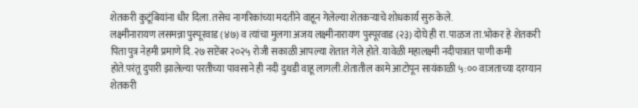शेतकरी कुटूंबियांना धीर दिला.तसेच नागरिकांच्या मदतीने वाहून गेलेल्या शेतकऱ्याचे शोधकार्य सुरु केले.
लक्ष्मीनारायण लसमन्ना पुस्पूरवाड (४७) व त्यांचा मुलगा अजय लक्ष्मीनारायण पुस्पूरवाड (२३) दोघे ही रा.पाळज ता.भोकर हे शेतकरी पिता पुत्र नेहमी प्रमाणे दि.२७ सप्टेंबर २०२५ रोजी सकाळी आपल्या शेतात गेले होते. यावेळी महालक्ष्मी नदीपात्रात पाणी कमी होते.परंतू दुपारी झालेल्या परतीच्या पावसाने ही नदी दुथडी वाहू लागली.शेतातील कामे आटोपून सायंकाळी ५:०० वाजताच्या दरम्यान शेतकरी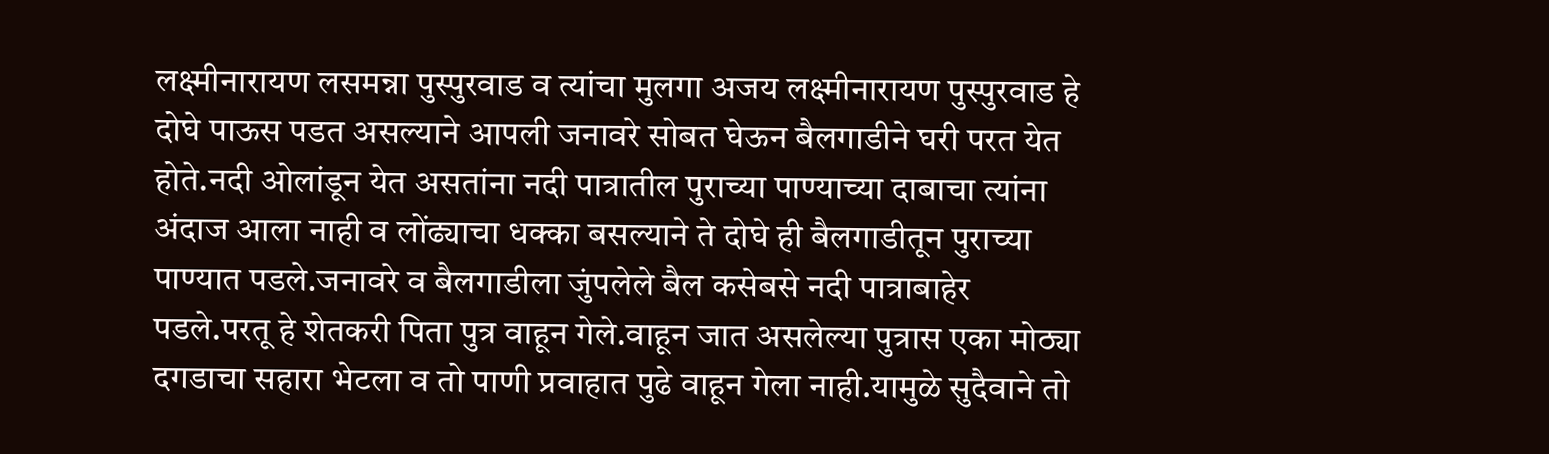लक्ष्मीनारायण लसमन्ना पुस्पुरवाड व त्यांचा मुलगा अजय लक्ष्मीनारायण पुस्पुरवाड हे दोघे पाऊस पडत असल्याने आपली जनावरे सोबत घेऊन बैलगाडीने घरी परत येत होते.नदी ओलांडून येत असतांना नदी पात्रातील पुराच्या पाण्याच्या दाबाचा त्यांना अंदाज आला नाही व लोंढ्याचा धक्का बसल्याने ते दोघे ही बैलगाडीतून पुराच्या पाण्यात पडले.जनावरे व बैलगाडीला जुंपलेले बैल कसेबसे नदी पात्राबाहेर पडले.परतू हे शेतकरी पिता पुत्र वाहून गेले.वाहून जात असलेल्या पुत्रास एका मोठ्या दगडाचा सहारा भेटला व तो पाणी प्रवाहात पुढे वाहून गेला नाही.यामुळे सुदैवाने तो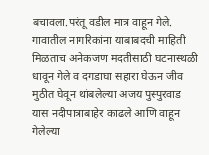बचावला.परंतू वडील मात्र वाहून गेले. गावातील नागरिकांना याबाबदची माहिती मिळताच अनेकजण मदतीसाठी घटनास्थळी धावून गेले व दगडाघा सहारा घेऊन जीव मुठीत घेवून थांबलेल्या अजय पुस्पुरवाड यास नदीपात्राबाहेर काढले आणि वाहून गेलेल्या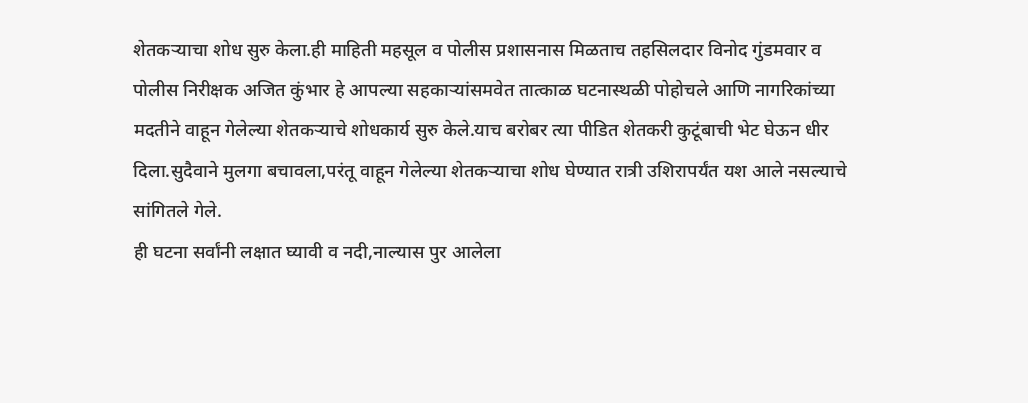शेतकऱ्याचा शोध सुरु केला.ही माहिती महसूल व पोलीस प्रशासनास मिळताच तहसिलदार विनोद गुंडमवार व पोलीस निरीक्षक अजित कुंभार हे आपल्या सहकाऱ्यांसमवेत तात्काळ घटनास्थळी पोहोचले आणि नागरिकांच्या मदतीने वाहून गेलेल्या शेतकऱ्याचे शोधकार्य सुरु केले.याच बरोबर त्या पीडित शेतकरी कुटूंबाची भेट घेऊन धीर दिला.सुदैवाने मुलगा बचावला,परंतू वाहून गेलेल्या शेतकऱ्याचा शोध घेण्यात रात्री उशिरापर्यंत यश आले नसल्याचे सांगितले गेले.
ही घटना सर्वांनी लक्षात घ्यावी व नदी,नाल्यास पुर आलेला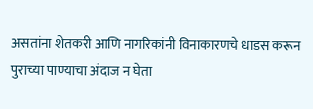असतांना शेतकरी आणि नागरिकांनी विनाकारणचे धाडस करून पुराच्या पाण्याचा अंदाज न घेता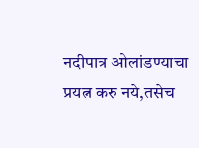नदीपात्र ओलांडण्याचा प्रयत्न करु नये,तसेच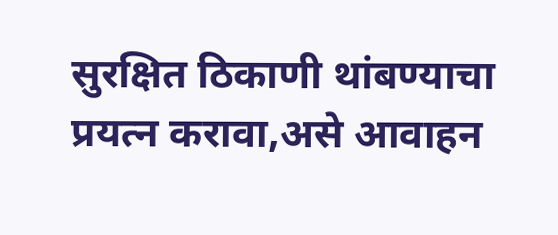सुरक्षित ठिकाणी थांबण्याचा प्रयत्न करावा,असे आवाहन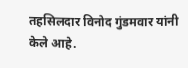तहसिलदार विनोद गुंडमवार यांनी केले आहे.